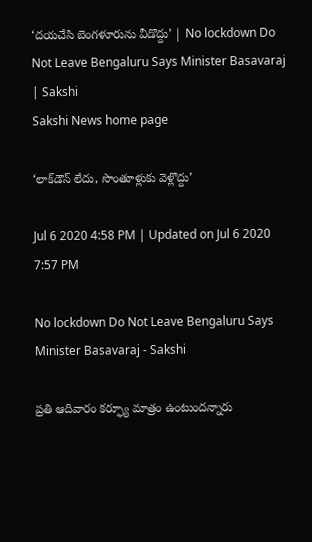‘దయచేసి బెంగళూరును వీడొద్దు’ | No lockdown Do Not Leave Bengaluru Says Minister Basavaraj | Sakshi
Sakshi News home page

‘లాక్‌డౌన్‌ లేదు, సొంతూళ్లుకు వెళ్లొద్దు’

Jul 6 2020 4:58 PM | Updated on Jul 6 2020 7:57 PM

No lockdown Do Not Leave Bengaluru Says Minister Basavaraj - Sakshi

ప్రతి ఆదివారం కర్ఫ్యూ మాత్రం ఉంటుందన్నారు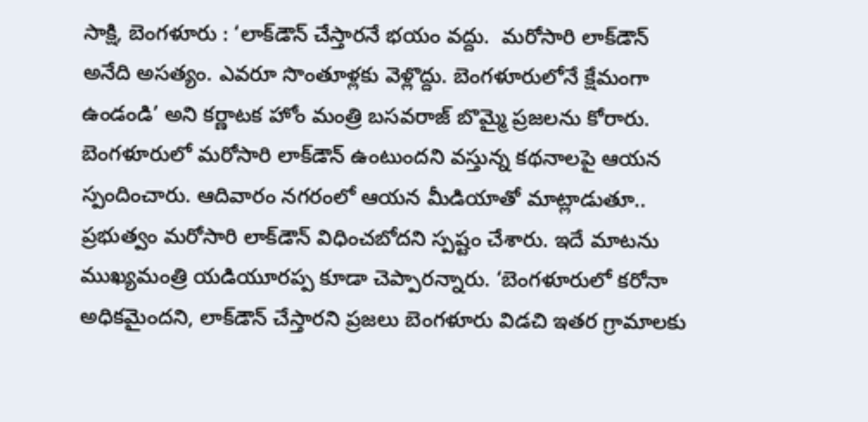సాక్షి, బెంగళూరు : ‘లాక్‌డౌన్‌ చేస్తారనే భయం వద్దు.  మరోసారి లాక్‌డౌన్‌ అనేది అసత్యం. ఎవరూ సొంతూళ్లకు వెళ్లొద్దు. బెంగళూరులోనే క్షేమంగా ఉండండి’ అని కర్ణాటక హోం మంత్రి బసవరాజ్‌ బొమ్మై ప్రజలను కోరారు. బెంగళూరులో మరోసారి లాక్‌డౌన్‌ ఉంటుందని వస్తున్న కథనాలపై ఆయన స్పందించారు. ఆదివారం నగరంలో ఆయన మీడియాతో మాట్లాడుతూ.. ప్రభుత్వం మరోసారి లాక్‌డౌన్‌ విధించబోదని స్పష్టం చేశారు. ఇదే మాటను ముఖ్యమంత్రి యడియూరప్ప కూడా చెప్పారన్నారు. ‘బెంగళూరులో కరోనా అధికమైందని, లాక్‌డౌన్‌ చేస్తారని ప్రజలు బెంగళూరు విడచి ఇతర గ్రామాలకు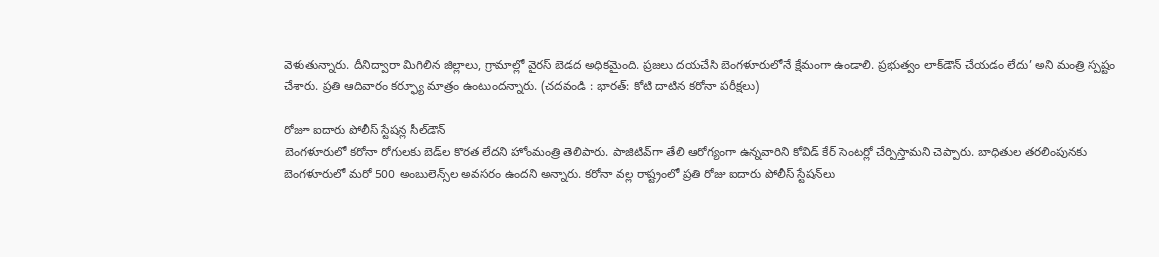వెళుతున్నారు. దీనిద్వారా మిగిలిన జిల్లాలు, గ్రామాల్లో వైరస్‌ బెడద అధికమైంది. ప్రజలు దయచేసి బెంగళూరులోనే క్షేమంగా ఉండాలి. ప్రభుత్వం లాక్‌డౌన్‌ చేయడం లేదు’ అని మంత్రి స్పష్టం చేశారు. ప్రతి ఆదివారం కర్ఫ్యూ మాత్రం ఉంటుందన్నారు. (చదవండి : భారత్‌: కోటి దాటిన కరోనా పరీక్షలు)

రోజూ ఐదారు పోలీస్‌ స్టేషన్ల సీల్‌డౌన్‌
బెంగళూరులో కరోనా రోగులకు బెడ్‌ల కొరత లేదని హోంమంత్రి తెలిపారు. పాజిటివ్‌గా తేలి ఆరోగ్యంగా ఉన్నవారిని కోవిడ్‌ కేర్‌ సెంటర్లో చేర్పిస్తామని చెప్పారు. బాధితుల తరలింపునకు బెంగళూరులో మరో 500 అంబులెన్స్‌ల అవసరం ఉందని అన్నారు. కరోనా వల్ల రాష్ట్రంలో ప్రతి రోజు ఐదారు పోలీస్‌ స్టేషన్‌లు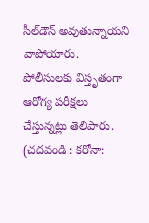సీల్‌డౌన్‌ అవుతున్నాయని వాపోయారు. పోలీసులకు విస్తృతంగా ఆరోగ్య పరీక్షలు చేస్తున్నట్లు తెలిపారు. (చదవండి : కరోనా: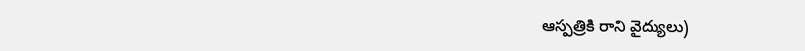ఆస్పత్రికి రాని వైద్యులు)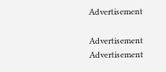Advertisement

Advertisement
Advertisement